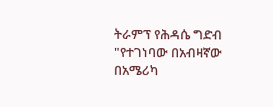ትራምፕ የሕዳሴ ግድብ "የተገነባው በአብዛኛው በአሜሪካ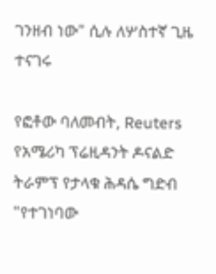ገንዘብ ነው" ሲሉ ለሦስተኛ ጊዜ ተናገሩ

የፎቶው ባለመብት, Reuters
የአሜሪካ ፕሬዚዳንት ዶናልድ ትራምፕ የታላቁ ሕዳሴ ግድብ "የተገነባው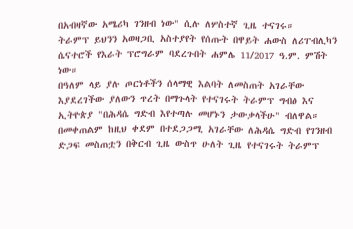በአብዛኛው አሜሪካ ገንዘብ ነው" ሲሉ ለሦስተኛ ጊዜ ተናገሩ።
ትራምፕ ይህንን አወዛጋቢ አስተያየት የሰጡት በዋይት ሐውስ ለሪፐብሊካን ሴናተሮች የእራት ፕሮግራም ባደረጉበት ሐምሌ 11/2017 ዓ.ም. ምሽት ነው።
በዓለም ላይ ያሉ ጦርነቶችን ሰላማዊ እልባት ለመስጠት አገራቸው እያደረገችው ያለውን ጥረት በማጉላት የተናገሩት ትራምፕ ግብፅ እና ኢትዮጵያ "በሕዳሴ ግድብ እየተጣሉ መሆኑን ታውቃላችሁ" ብለዋል።
በመቀጠልም ከዚህ ቀደም በተደጋጋሚ አገራቸው ለሕዳሴ ግድብ የገንዘብ ድጋፍ መስጠቷን በቅርብ ጊዜ ውስጥ ሁለት ጊዜ የተናገሩት ትራምፕ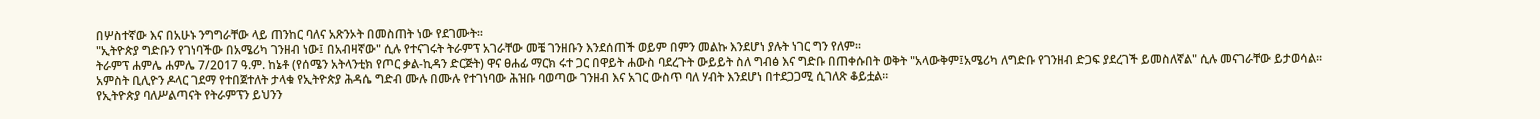በሦስተኛው እና በአሁኑ ንግግራቸው ላይ ጠንከር ባለና አጽንኦት በመስጠት ነው የደገሙት።
"ኢትዮጵያ ግድቡን የገነባችው በአሜሪካ ገንዘብ ነው፤ በአብዛኛው" ሲሉ የተናገሩት ትራምፕ አገራቸው መቼ ገንዘቡን እንደሰጠች ወይም በምን መልኩ እንደሆነ ያሉት ነገር ግን የለም።
ትራምፕ ሐምሌ ሐምሌ 7/2017 ዓ.ም. ከኔቶ (የሰሜን አትላንቲክ የጦር ቃል-ኪዳን ድርጅት) ዋና ፀሐፊ ማርክ ሩተ ጋር በዋይት ሐውስ ባደረጉት ውይይት ስለ ግብፅ እና ግድቡ በጠቀሱበት ወቅት "አላውቅም፤አሜሪካ ለግድቡ የገንዘብ ድጋፍ ያደረገች ይመስለኛል" ሲሉ መናገራቸው ይታወሳል።
አምስት ቢሊዮን ዶላር ገደማ የተበጀተለት ታላቁ የኢትዮጵያ ሕዳሴ ግድብ ሙሉ በሙሉ የተገነባው ሕዝቡ ባወጣው ገንዘብ እና አገር ውስጥ ባለ ሃብት እንደሆነ በተደጋጋሚ ሲገለጽ ቆይቷል።
የኢትዮጵያ ባለሥልጣናት የትራምፕን ይህንን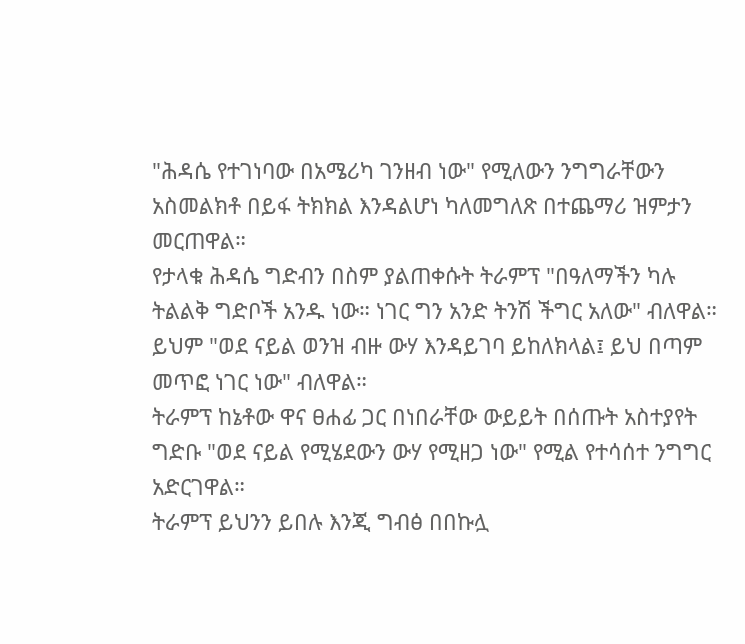"ሕዳሴ የተገነባው በአሜሪካ ገንዘብ ነው" የሚለውን ንግግራቸውን አስመልክቶ በይፋ ትክክል እንዳልሆነ ካለመግለጽ በተጨማሪ ዝምታን መርጠዋል።
የታላቁ ሕዳሴ ግድብን በስም ያልጠቀሱት ትራምፕ "በዓለማችን ካሉ ትልልቅ ግድቦች አንዱ ነው። ነገር ግን አንድ ትንሽ ችግር አለው" ብለዋል።
ይህም "ወደ ናይል ወንዝ ብዙ ውሃ እንዳይገባ ይከለክላል፤ ይህ በጣም መጥፎ ነገር ነው" ብለዋል።
ትራምፕ ከኔቶው ዋና ፀሐፊ ጋር በነበራቸው ውይይት በሰጡት አስተያየት ግድቡ "ወደ ናይል የሚሄደውን ውሃ የሚዘጋ ነው" የሚል የተሳሰተ ንግግር አድርገዋል።
ትራምፕ ይህንን ይበሉ እንጂ ግብፅ በበኩሏ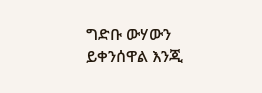ግድቡ ውሃውን ይቀንሰዋል እንጂ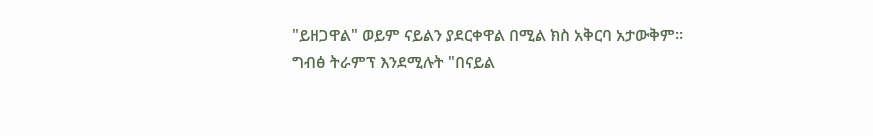"ይዘጋዋል" ወይም ናይልን ያደርቀዋል በሚል ክስ አቅርባ አታውቅም።
ግብፅ ትራምፕ እንደሚሉት "በናይል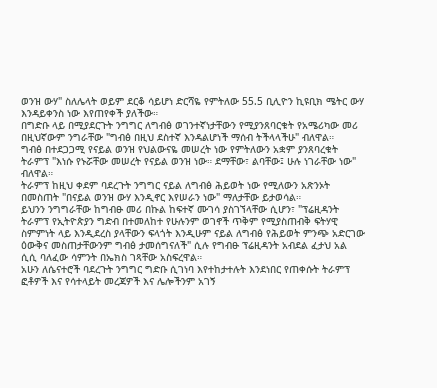ወንዝ ውሃ" ስለሌላት ወይም ደርቆ ሳይሆነ ድርሻዬ የምትለው 55.5 ቢሊዮን ኪዩቢክ ሜትር ውሃ እንዳይቀንስ ነው እየጠየቀች ያለችው።
በግድቡ ላይ በሚያደርጉት ንግግር ለግብፅ ወገንተኛነታቸውን የሚያንጸባርቁት የአሜሪካው መሪ በዚህኛውም ንግራቸው "ግብፅ በዚህ ደስተኛ እንዳልሆነች ማሰብ ትችላላችሁ" ብለዋል።
ግብፅ በተደጋጋሚ የናይል ወንዝ የህልውናዬ መሠረት ነው የምትለውን አቋም ያንጸባረቁት ትራምፕ "እነሱ የኑሯቸው መሠረት የናይል ወንዝ ነው። ደማቸው፣ ልባቸው፤ ሁሉ ነገራቸው ነው" ብለዋል።
ትራምፕ ከዚህ ቀደም ባደረጉት ንግግር ናይል ለግብፅ ሕይወት ነው የሚለውን አጽንኦት በመስጠት "በናይል ወንዝ ውሃ እንዲኖር እየሠራን ነው" ማለታቸው ይታወሳል።
ይህንን ንግግራቸው ከግብፁ መሪ በኩል ከፍተኛ ሙገሳ ያስገኘላቸው ሲሆን፣ "ፕሬዚዳንት ትራምፕ የኢትዮጵያን ግድብ በተመለከተ የሁሉንም ወገኖች ጥቅም የሚያስጠብቅ ፍትሃዊ ስምምነት ላይ እንዲደረስ ያላቸውን ፍላጎት እንዲሁም ናይል ለግብፅ የሕይወት ምንጭ አድርገው ዕውቅና መስጠታቸውንም ግብፅ ታመሰግናለች" ሲሉ የግብፁ ፕሬዚዳንት አብደል ፈታህ አል ሲሲ ባለፈው ሳምንት በኤክስ ገጻቸው አስፍረዋል።
አሁን ለሴናተሮች ባደረጉት ንግግር ግድቡ ሲገነባ እየተከታተሉት እንደነበር የጠቀሱት ትራምፕ ፎቶዎች እና የሳተላይት መረጃዎች እና ሌሎችንም አገኝ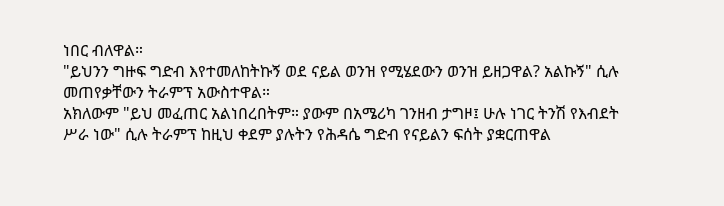ነበር ብለዋል።
"ይህንን ግዙፍ ግድብ እየተመለከትኩኝ ወደ ናይል ወንዝ የሚሄደውን ወንዝ ይዘጋዋል? አልኩኝ" ሲሉ መጠየቃቸውን ትራምፕ አውስተዋል።
አክለውም "ይህ መፈጠር አልነበረበትም። ያውም በአሜሪካ ገንዘብ ታግዞ፤ ሁሉ ነገር ትንሽ የእብደት ሥራ ነው" ሲሉ ትራምፕ ከዚህ ቀደም ያሉትን የሕዳሴ ግድብ የናይልን ፍሰት ያቋርጠዋል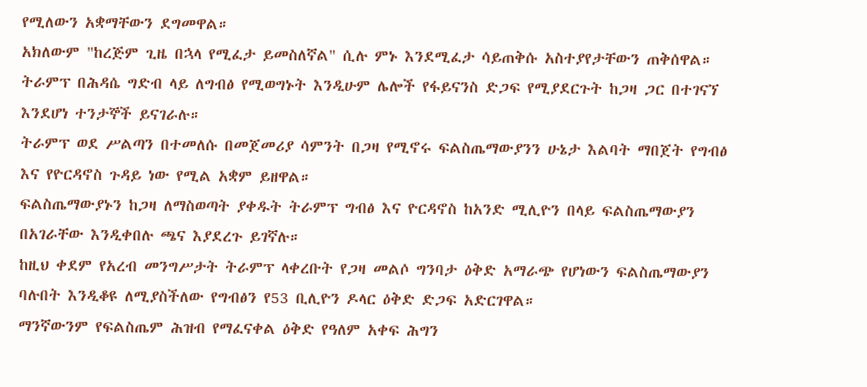የሚለውን አቋማቸውን ደግመዋል።
አክለውም "ከረጅም ጊዜ በኋላ የሚፈታ ይመስለኛል" ሲሉ ምኑ እንደሚፈታ ሳይጠቅሱ አስተያየታቸውን ጠቅሰዋል።
ትራምፕ በሕዳሴ ግድብ ላይ ለግብፅ የሚወግኑት እንዲሁም ሌሎች የፋይናንስ ድጋፍ የሚያደርጉት ከጋዛ ጋር በተገናኘ እንደሆነ ተንታኞች ይናገራሉ።
ትራምፕ ወደ ሥልጣን በተመለሱ በመጀመሪያ ሳምንት በጋዛ የሚኖሩ ፍልስጤማውያንን ሁኔታ እልባት ማበጀት የግብፅ እና የዮርዳኖስ ጉዳይ ነው የሚል አቋም ይዘዋል።
ፍልስጤማውያኑን ከጋዛ ለማስወጣት ያቀዱት ትራምፕ ግብፅ እና ዮርዳኖስ ከአንድ ሚሊዮን በላይ ፍልስጤማውያን በአገራቸው እንዲቀበሉ ጫና እያደረጉ ይገኛሉ።
ከዚህ ቀደም የአረብ መንግሥታት ትራምፕ ላቀረቡት የጋዛ መልሶ ግንባታ ዕቅድ አማራጭ የሆነውን ፍልስጤማውያን ባሉበት እንዲቆዩ ለሚያስችለው የግብፅን የ53 ቢሊዮን ዶላር ዕቅድ ድጋፍ አድርገዋል።
ማንኛውንም የፍልስጤም ሕዝብ የማፈናቀል ዕቅድ የዓለም አቀፍ ሕግን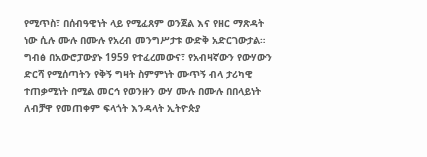የሚጥስ፣ በሰብዓዊነት ላይ የሚፈጸም ወንጀል እና የዘር ማጽዳት ነው ሲሉ ሙሉ በሙሉ የአረብ መንግሥታቱ ውድቅ አድርገውታል።
ግብፅ በአውሮፓውያኑ 1959 የተፈረመውና፣ የአብዛኛውን የውሃውን ድርሻ የሚሰጣትን የቅኝ ግዛት ስምምነት ሙጥኝ ብላ ታሪካዊ ተጠቃሚነት በሚል መርኅ የወንዙን ውሃ ሙሉ በሙሉ በበላይነት ለብቻዋ የመጠቀም ፍላጎት እንዳላት ኢትዮጵያ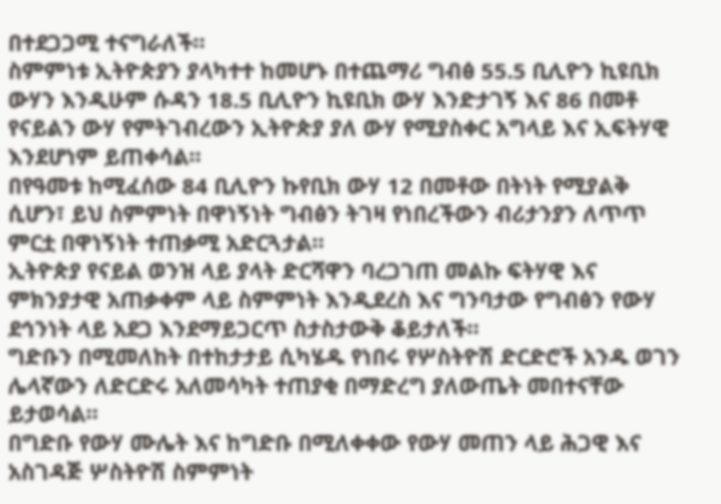በተደጋጋሚ ተናግራለች።
ስምምነቱ ኢትዮጵያን ያላካተተ ከመሆኑ በተጨማሪ ግብፅ 55.5 ቢሊዮን ኪዩቢክ ውሃን እንዲሁም ሱዳን 18.5 ቢሊዮን ኪዩቢክ ውሃ እንድታገኝ እና 86 በመቶ የናይልን ውሃ የምትገብረውን ኢትዮጵያ ያለ ውሃ የሚያስቀር አግላይ እና ኢፍትሃዊ እንደሆነም ይጠቀሳል።
በየዓመቱ ከሚፈሰው 84 ቢሊዮን ኩየቢክ ውሃ 12 በመቶው በትነት የሚያልቅ ሲሆን፣ ይህ ስምምነት በዋነኝነት ግብፅን ትገዛ የነበረችውን ብሪታንያን ለጥጥ ምርቷ በዋነኝነት ተጠቃሚ አድርጓታል።
ኢትዮጵያ የናይል ወንዝ ላይ ያላት ድርሻዋን ባረጋገጠ መልኩ ፍትሃዊ እና ምክንያታዊ አጠቃቀም ላይ ስምምነት እንዲደረስ እና ግንባታው የግብፅን የውሃ ደኅንነት ላይ አደጋ እንደማይጋርጥ ስታስታውቅ ቆይታለች።
ግድቡን በሚመለከት በተከታታይ ሲካሄዱ የነበሩ የሦስትዮሽ ድርድሮች አንዱ ወገን ሌላኛውን ለድርድሩ አለመሳካት ተጠያቂ በማድረግ ያለውጤት መበተናቸው ይታወሳል።
በግድቡ የውሃ ሙሌት እና ከግድቡ በሚለቀቀው የውሃ መጠን ላይ ሕጋዊ እና አስገዳጅ ሦስትዮሽ ስምምነት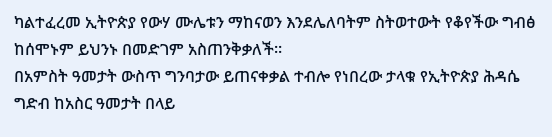ካልተፈረመ ኢትዮጵያ የውሃ ሙሌቱን ማከናወን እንደሌለባትም ስትወተውት የቆየችው ግብፅ ከሰሞኑም ይህንኑ በመድገም አስጠንቅቃለች።
በአምስት ዓመታት ውስጥ ግንባታው ይጠናቀቃል ተብሎ የነበረው ታላቁ የኢትዮጵያ ሕዳሴ ግድብ ከአስር ዓመታት በላይ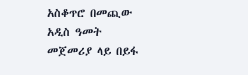አስቆጥሮ በመጪው አዲስ ዓመት መጀመሪያ ላይ በይፋ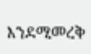እንደሚመረቅ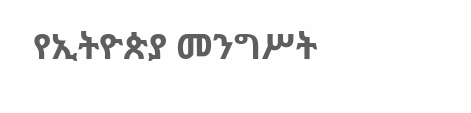የኢትዮጵያ መንግሥት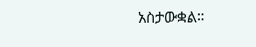አስታውቋል።